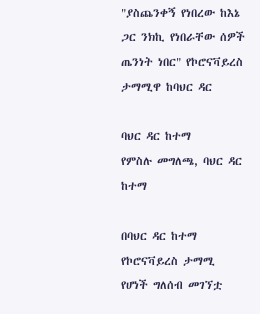"ያስጨንቀኝ የነበረው ከእኔ ጋር ንክኪ የነበራቸው ሰዎች ጤንነት ነበር" የኮሮናቫይረስ ታማሚዋ ከባህር ዳር

ባህር ዳር ከተማ
የምስሉ መግለጫ, ባህር ዳር ከተማ

በባህር ዳር ከተማ የኮሮናቫይረስ ታማሚ የሆነች ግለሰብ መገኘቷ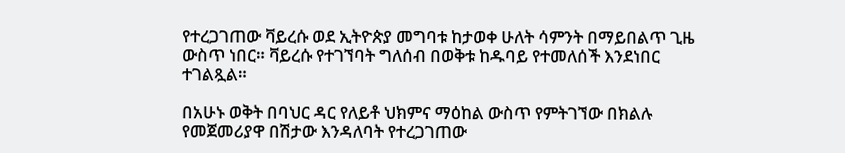የተረጋገጠው ቫይረሱ ወደ ኢትዮጵያ መግባቱ ከታወቀ ሁለት ሳምንት በማይበልጥ ጊዜ ውስጥ ነበር። ቫይረሱ የተገኘባት ግለሰብ በወቅቱ ከዱባይ የተመለሰች እንደነበር ተገልጿል።

በአሁኑ ወቅት በባህር ዳር የለይቶ ህክምና ማዕከል ውስጥ የምትገኘው በክልሉ የመጀመሪያዋ በሽታው እንዳለባት የተረጋገጠው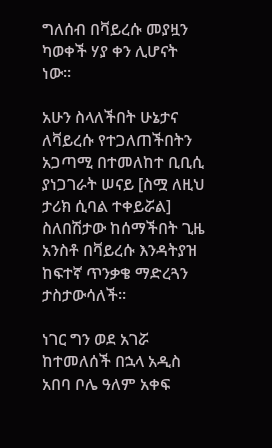ግለሰብ በቫይረሱ መያዟን ካወቀች ሃያ ቀን ሊሆናት ነው።

አሁን ስላለችበት ሁኔታና ለቫይረሱ የተጋለጠችበትን አጋጣሚ በተመለከተ ቢቢሲ ያነጋገራት ሠናይ [ስሟ ለዚህ ታሪክ ሲባል ተቀይሯል] ስለበሽታው ከሰማችበት ጊዜ አንስቶ በቫይረሱ እንዳትያዝ ከፍተኛ ጥንቃቄ ማድረጓን ታስታውሳለች።

ነገር ግን ወደ አገሯ ከተመለሰች በኋላ አዲስ አበባ ቦሌ ዓለም አቀፍ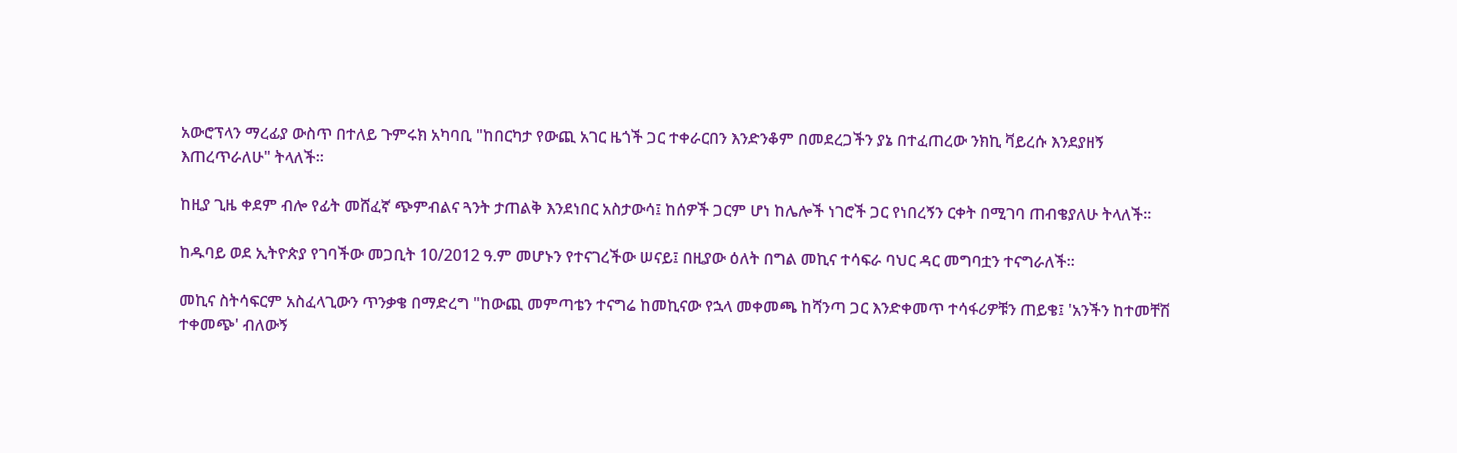አውሮፕላን ማረፊያ ውስጥ በተለይ ጉምሩክ አካባቢ "ከበርካታ የውጪ አገር ዜጎች ጋር ተቀራርበን እንድንቆም በመደረጋችን ያኔ በተፈጠረው ንክኪ ቫይረሱ እንደያዘኝ እጠረጥራለሁ" ትላለች።

ከዚያ ጊዜ ቀደም ብሎ የፊት መሸፈኛ ጭምብልና ጓንት ታጠልቅ እንደነበር አስታውሳ፤ ከሰዎች ጋርም ሆነ ከሌሎች ነገሮች ጋር የነበረኝን ርቀት በሚገባ ጠብቄያለሁ ትላለች።

ከዱባይ ወደ ኢትዮጵያ የገባችው መጋቢት 10/2012 ዓ.ም መሆኑን የተናገረችው ሠናይ፤ በዚያው ዕለት በግል መኪና ተሳፍራ ባህር ዳር መግባቷን ተናግራለች።

መኪና ስትሳፍርም አስፈላጊውን ጥንቃቄ በማድረግ "ከውጪ መምጣቴን ተናግሬ ከመኪናው የኋላ መቀመጫ ከሻንጣ ጋር እንድቀመጥ ተሳፋሪዎቹን ጠይቄ፤ 'አንችን ከተመቸሽ ተቀመጭ' ብለውኝ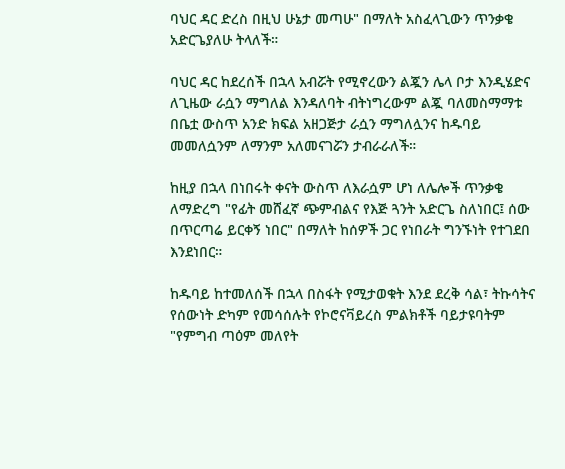ባህር ዳር ድረስ በዚህ ሁኔታ መጣሁ" በማለት አስፈላጊውን ጥንቃቄ አድርጌያለሁ ትላለች።

ባህር ዳር ከደረሰች በኋላ አብሯት የሚኖረውን ልጇን ሌላ ቦታ እንዲሄድና ለጊዜው ራሷን ማግለል እንዳለባት ብትነግረውም ልጇ ባለመስማማቱ በቤቷ ውስጥ አንድ ክፍል አዘጋጅታ ራሷን ማግለሏንና ከዱባይ መመለሷንም ለማንም አለመናገሯን ታብራራለች።

ከዚያ በኋላ በነበሩት ቀናት ውስጥ ለእራሷም ሆነ ለሌሎች ጥንቃቄ ለማድረግ "የፊት መሸፈኛ ጭምብልና የእጅ ጓንት አድርጌ ስለነበር፤ ሰው በጥርጣሬ ይርቀኝ ነበር" በማለት ከሰዎች ጋር የነበራት ግንኙነት የተገደበ እንደነበር።

ከዱባይ ከተመለሰች በኋላ በስፋት የሚታወቁት እንደ ደረቅ ሳል፣ ትኩሳትና የሰውነት ድካም የመሳሰሉት የኮሮናቫይረስ ምልክቶች ባይታዩባትም "የምግብ ጣዕም መለየት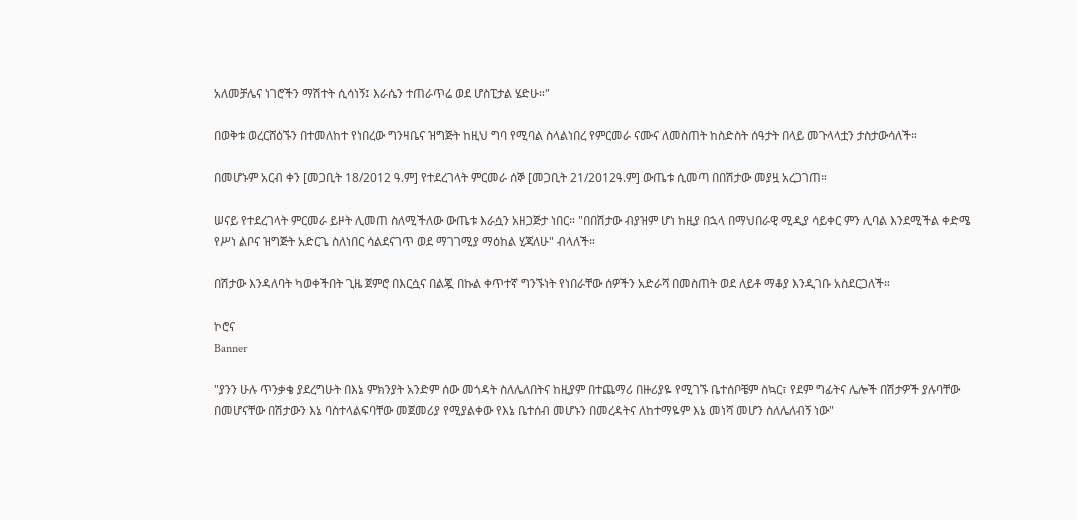አለመቻሌና ነገሮችን ማሽተት ሲሳነኝ፤ እራሴን ተጠራጥሬ ወደ ሆስፒታል ሄድሁ።"

በወቅቱ ወረርሸዕኙን በተመለከተ የነበረው ግንዛቤና ዝግጅት ከዚህ ግባ የሚባል ስላልነበረ የምርመራ ናሙና ለመስጠት ከስድስት ሰዓታት በላይ መጉላላቷን ታስታውሳለች።

በመሆኑም አርብ ቀን [መጋቢት 18/2012 ዓ.ም] የተደረገላት ምርመራ ሰኞ [መጋቢት 21/2012ዓ.ም] ውጤቱ ሲመጣ በበሽታው መያዟ አረጋገጠ።

ሠናይ የተደረገላት ምርመራ ይዞት ሊመጠ ስለሚችለው ውጤቱ እራሷን አዘጋጅታ ነበር። "በበሽታው ብያዝም ሆነ ከዚያ በኋላ በማህበራዊ ሚዲያ ሳይቀር ምን ሊባል እንደሚችል ቀድሜ የሥነ ልቦና ዝግጅት አድርጌ ስለነበር ሳልደናገጥ ወደ ማገገሚያ ማዕከል ሂጃለሁ" ብላለች።

በሽታው እንዳለባት ካወቀችበት ጊዜ ጀምሮ በእርሷና በልጇ በኩል ቀጥተኛ ግንኙነት የነበራቸው ሰዎችን አድራሻ በመስጠት ወደ ለይቶ ማቆያ እንዲገቡ አስደርጋለች።

ኮሮና
Banner

"ያንን ሁሉ ጥንቃቄ ያደረግሁት በእኔ ምክንያት አንድም ሰው መጎዳት ስለሌለበትና ከዚያም በተጨማሪ በዙሪያዬ የሚገኙ ቤተሰቦቼም ስኳር፣ የደም ግፊትና ሌሎች በሽታዎች ያሉባቸው በመሆናቸው በሽታውን እኔ ባስተላልፍባቸው መጀመሪያ የሚያልቀው የእኔ ቤተሰብ መሆኑን በመረዳትና ለከተማዬም እኔ መነሻ መሆን ስለሌለብኝ ነው"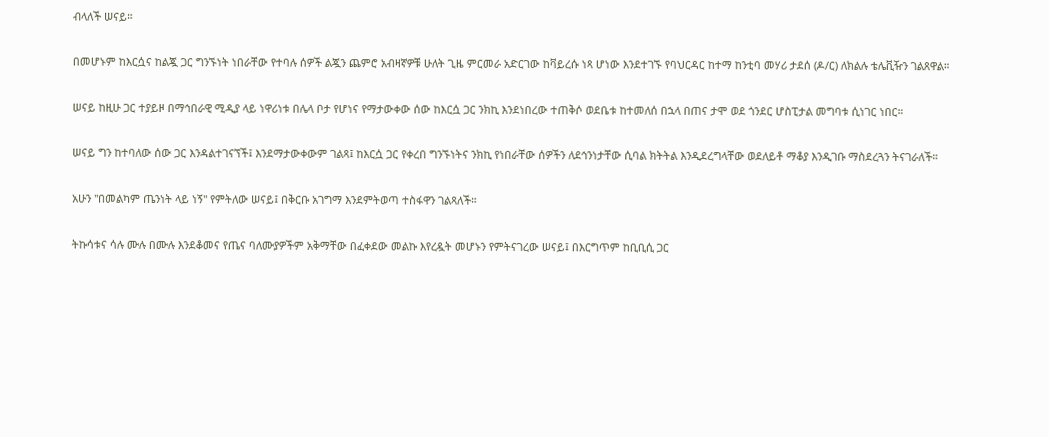ብላለች ሠናይ።

በመሆኑም ከእርሷና ከልጇ ጋር ግንኙነት ነበራቸው የተባሉ ሰዎች ልጇን ጨምሮ አብዛኛዎቹ ሁለት ጊዜ ምርመራ አድርገው ከቫይረሱ ነጻ ሆነው እንደተገኙ የባህርዳር ከተማ ከንቲባ መሃሪ ታደሰ (ዶ/ር) ለክልሉ ቴሌቪዥን ገልጸዋል።

ሠናይ ከዚሁ ጋር ተያይዞ በማኅበራዊ ሚዲያ ላይ ነዋሪነቱ በሌላ ቦታ የሆነና የማታውቀው ሰው ከእርሷ ጋር ንክኪ እንደነበረው ተጠቅሶ ወደቤቱ ከተመለሰ በኋላ በጠና ታሞ ወደ ጎንደር ሆስፒታል መግባቱ ሲነገር ነበር።

ሠናይ ግን ከተባለው ሰው ጋር እንዳልተገናኘች፤ እንደማታውቀውም ገልጻ፤ ከእርሷ ጋር የቀረበ ግንኙነትና ንክኪ የነበራቸው ሰዎችን ለደኅንነታቸው ሲባል ክትትል እንዲደረግላቸው ወደለይቶ ማቆያ እንዲገቡ ማስደረጓን ትናገራለች።

አሁን "በመልካም ጤንነት ላይ ነኝ" የምትለው ሠናይ፤ በቅርቡ አገግማ እንደምትወጣ ተስፋዋን ገልጻለች።

ትኩሳቱና ሳሉ ሙሉ በሙሉ እንደቆመና የጤና ባለሙያዎችም አቅማቸው በፈቀደው መልኩ እየረዷት መሆኑን የምትናገረው ሠናይ፤ በእርግጥም ከቢቢሲ ጋር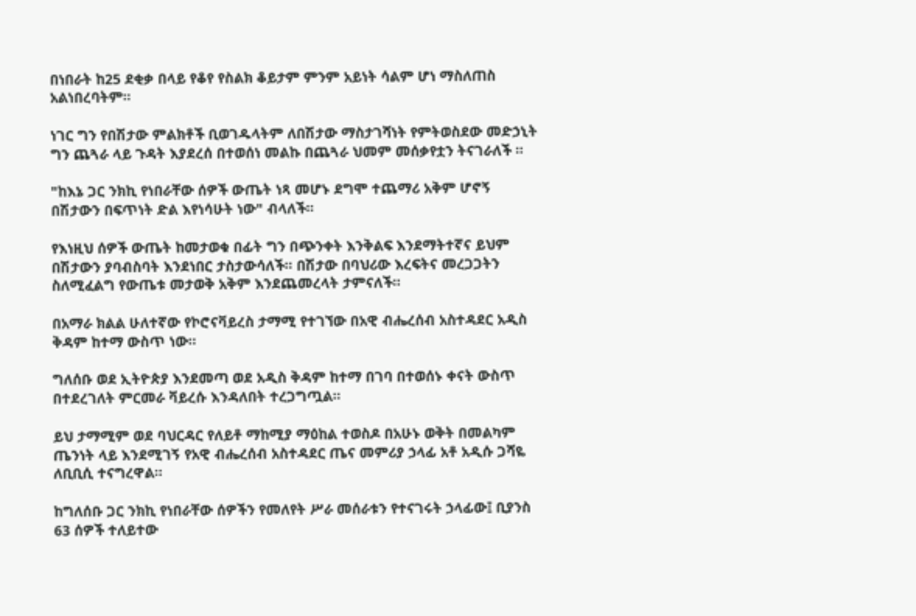በነበራት ከ25 ደቂቃ በላይ የቆየ የስልክ ቆይታም ምንም አይነት ሳልም ሆነ ማስለጠስ አልነበረባትም።

ነገር ግን የበሽታው ምልክቶች ቢወገዱላትም ለበሽታው ማስታገሻነት የምትወስደው መድኃኒት ግን ጨጓራ ላይ ጉዳት እያደረሰ በተወሰነ መልኩ በጨጓራ ህመም መሰቃየቷን ትናገራለች ።

"ከእኔ ጋር ንክኪ የነበራቸው ሰዎች ውጤት ነጻ መሆኑ ደግሞ ተጨማሪ አቅም ሆኖኝ በሽታውን በፍጥነት ድል እየነሳሁት ነው" ብላለች።

የእነዚህ ሰዎች ውጤት ከመታወቁ በፊት ግን በጭንቀት እንቅልፍ እንደማትተኛና ይህም በሽታውን ያባብስባት እንደነበር ታስታውሳለች። በሽታው በባህሪው እረፍትና መረጋጋትን ስለሚፈልግ የውጤቱ መታወቅ አቅም እንደጨመረላት ታምናለች።

በአማራ ክልል ሁለተኛው የኮሮናቫይረስ ታማሚ የተገኘው በአዊ ብሔረሰብ አስተዳደር አዲስ ቅዳም ከተማ ውስጥ ነው።

ግለሰቡ ወደ ኢትዮጵያ እንደመጣ ወደ አዲስ ቅዳም ከተማ በገባ በተወሰኑ ቀናት ውስጥ በተደረገለት ምርመራ ቫይረሱ እንዳለበት ተረጋግጧል።

ይህ ታማሚም ወደ ባህርዳር የለይቶ ማከሚያ ማዕከል ተወስዶ በአሁኑ ወቅት በመልካም ጤንነት ላይ እንደሚገኝ የአዊ ብሔረሰብ አስተዳደር ጤና መምሪያ ኃላፊ አቶ አዲሱ ጋሻዬ ለቢቢሲ ተናግረዋል።

ከግለሰቡ ጋር ንክኪ የነበራቸው ሰዎችን የመለየት ሥራ መሰራቱን የተናገሩት ኃላፊው፤ ቢያንስ 63 ሰዎች ተለይተው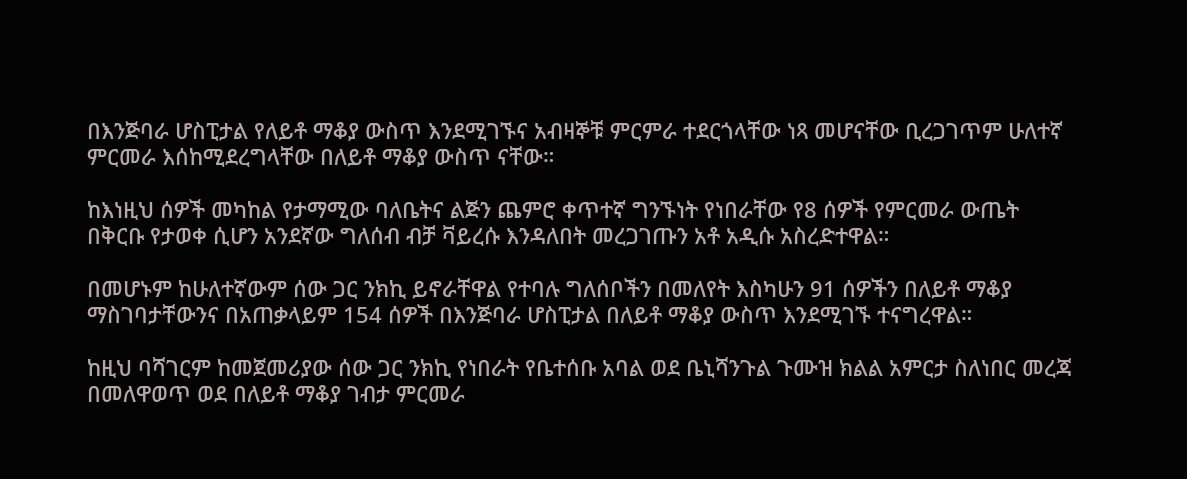በእንጅባራ ሆስፒታል የለይቶ ማቆያ ውስጥ እንደሚገኙና አብዛኞቹ ምርምራ ተደርጎላቸው ነጻ መሆናቸው ቢረጋገጥም ሁለተኛ ምርመራ እሰከሚደረግላቸው በለይቶ ማቆያ ውስጥ ናቸው።

ከእነዚህ ሰዎች መካከል የታማሚው ባለቤትና ልጅን ጨምሮ ቀጥተኛ ግንኙነት የነበራቸው የ8 ሰዎች የምርመራ ውጤት በቅርቡ የታወቀ ሲሆን አንደኛው ግለሰብ ብቻ ቫይረሱ እንዳለበት መረጋገጡን አቶ አዲሱ አስረድተዋል።

በመሆኑም ከሁለተኛውም ሰው ጋር ንክኪ ይኖራቸዋል የተባሉ ግለሰቦችን በመለየት እስካሁን 91 ሰዎችን በለይቶ ማቆያ ማስገባታቸውንና በአጠቃላይም 154 ሰዎች በእንጅባራ ሆስፒታል በለይቶ ማቆያ ውስጥ እንደሚገኙ ተናግረዋል።

ከዚህ ባሻገርም ከመጀመሪያው ሰው ጋር ንክኪ የነበራት የቤተሰቡ አባል ወደ ቤኒሻንጉል ጉሙዝ ክልል አምርታ ስለነበር መረጃ በመለዋወጥ ወደ በለይቶ ማቆያ ገብታ ምርመራ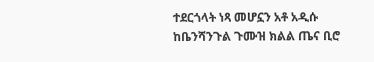ተደርጎላት ነጻ መሆኗን አቶ አዲሱ ከቤንሻንጉል ጉሙዝ ክልል ጤና ቢሮ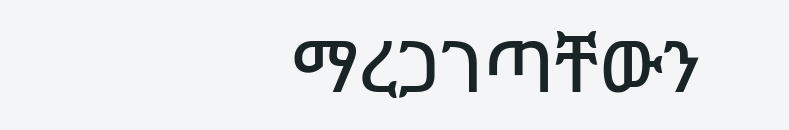ማረጋገጣቸውን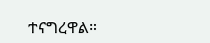ተናግረዋል።